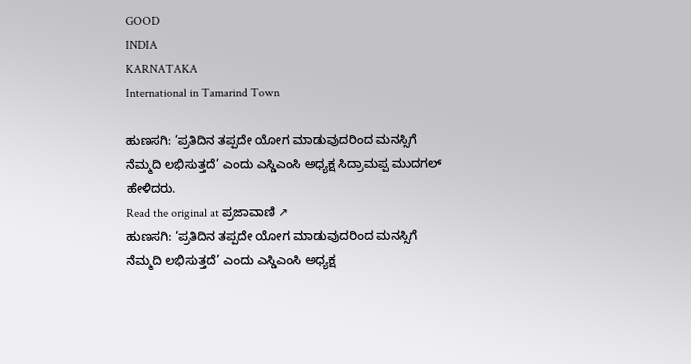GOOD
INDIA
KARNATAKA
International in Tamarind Town

ಹುಣಸಗಿ: ‘ಪ್ರತಿದಿನ ತಪ್ಪದೇ ಯೋಗ ಮಾಡುವುದರಿಂದ ಮನಸ್ಸಿಗೆ ನೆಮ್ಮದಿ ಲಭಿಸುತ್ತದೆ’ ಎಂದು ಎಸ್ಡಿಎಂಸಿ ಅಧ್ಯಕ್ಷ ಸಿದ್ರಾಮಪ್ಪ ಮುದಗಲ್ ಹೇಳಿದರು.
Read the original at ಪ್ರಜಾವಾಣಿ ↗
ಹುಣಸಗಿ: ‘ಪ್ರತಿದಿನ ತಪ್ಪದೇ ಯೋಗ ಮಾಡುವುದರಿಂದ ಮನಸ್ಸಿಗೆ ನೆಮ್ಮದಿ ಲಭಿಸುತ್ತದೆ’ ಎಂದು ಎಸ್ಡಿಎಂಸಿ ಅಧ್ಯಕ್ಷ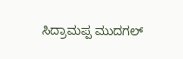ಸಿದ್ರಾಮಪ್ಪ ಮುದಗಲ್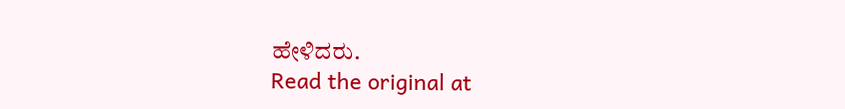ಹೇಳಿದರು.
Read the original at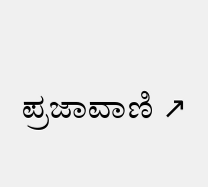ಪ್ರಜಾವಾಣಿ ↗